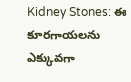Kidney Stones: ఈ కూరగాయలను ఎక్కువగా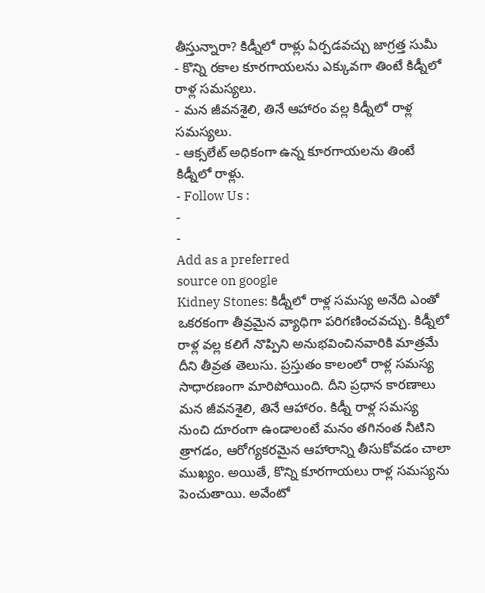తీస్తున్నారా? కిడ్నీలో రాళ్లు ఏర్పడవచ్చు జాగ్రత్త సుమీ
- కొన్ని రకాల కూరగాయలను ఎక్కువగా తింటే కిడ్నీలో రాళ్ల సమస్యలు.
- మన జీవనశైలి, తినే ఆహారం వల్ల కిడ్నీలో రాళ్ల సమస్యలు.
- ఆక్సలేట్ అధికంగా ఉన్న కూరగాయలను తింటే కిడ్నీలో రాళ్లు.
- Follow Us :
-
-
Add as a preferred
source on google
Kidney Stones: కిడ్నీలో రాళ్ల సమస్య అనేది ఎంతో ఒకరకంగా తీవ్రమైన వ్యాధిగా పరిగణించవచ్చు. కిడ్నీలో రాళ్ల వల్ల కలిగే నొప్పిని అనుభవించినవారికి మాత్రమే దీని తీవ్రత తెలుసు. ప్రస్తుతం కాలంలో రాళ్ల సమస్య సాధారణంగా మారిపోయింది. దీని ప్రధాన కారణాలు మన జీవనశైలి, తినే ఆహారం. కిడ్నీ రాళ్ల సమస్య నుంచి దూరంగా ఉండాలంటే మనం తగినంత నీటిని త్రాగడం, ఆరోగ్యకరమైన ఆహారాన్ని తీసుకోవడం చాలా ముఖ్యం. అయితే, కొన్ని కూరగాయలు రాళ్ల సమస్యను పెంచుతాయి. అవేంటో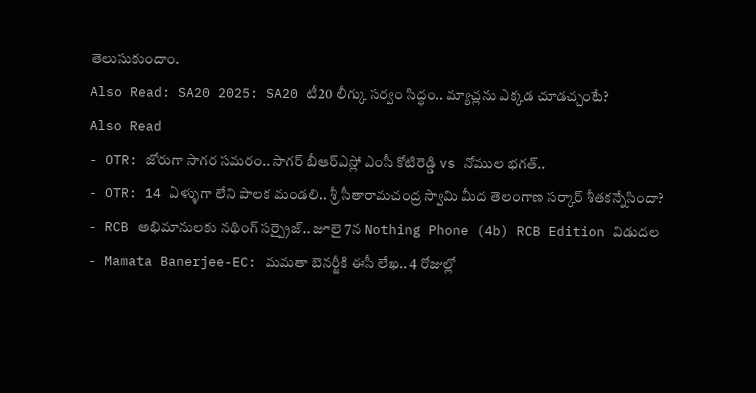తెలుసుకుందాం.
Also Read: SA20 2025: SA20 టీ20 లీగ్కు సర్వం సిద్ధం.. మ్యాచ్లను ఎక్కడ చూడచ్చంటే?
Also Read
- OTR: జోరుగా సాగర సమరం.. సాగర్ బీఆర్ఎస్లో ఎంసీ కోటిరెడ్డి vs నోముల భగత్..
- OTR: 14 ఏళ్ళుగా లేని పాలక మండలి.. శ్రీ సీతారామచంద్ర స్వామి మీద తెలంగాణ సర్కార్ శీతకన్నేసిందా?
- RCB అభిమానులకు నథింగ్ సర్ప్రైజ్.. జూలై 7న Nothing Phone (4b) RCB Edition విడుదల
- Mamata Banerjee-EC: మమతా బెనర్జీకి ఈసీ లేఖ.. 4 రోజుల్లో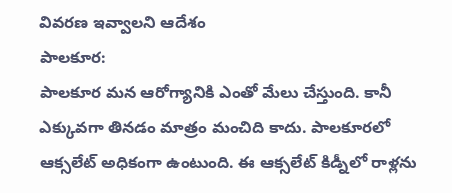వివరణ ఇవ్వాలని ఆదేశం
పాలకూర:
పాలకూర మన ఆరోగ్యానికి ఎంతో మేలు చేస్తుంది. కానీ ఎక్కువగా తినడం మాత్రం మంచిది కాదు. పాలకూరలో ఆక్సలేట్ అధికంగా ఉంటుంది. ఈ ఆక్సలేట్ కిడ్నీలో రాళ్లను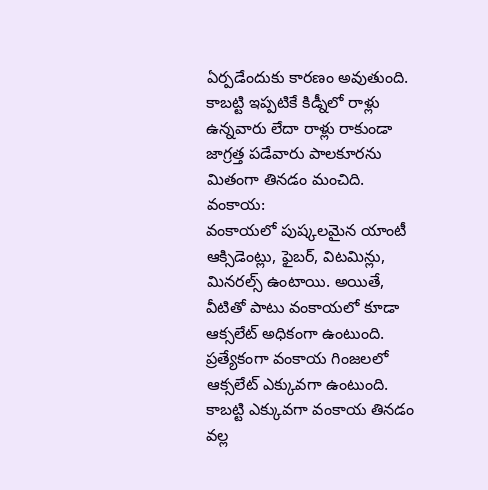ఏర్పడేందుకు కారణం అవుతుంది. కాబట్టి ఇప్పటికే కిడ్నీలో రాళ్లు ఉన్నవారు లేదా రాళ్లు రాకుండా జాగ్రత్త పడేవారు పాలకూరను మితంగా తినడం మంచిది.
వంకాయ:
వంకాయలో పుష్కలమైన యాంటీ ఆక్సిడెంట్లు, ఫైబర్, విటమిన్లు, మినరల్స్ ఉంటాయి. అయితే, వీటితో పాటు వంకాయలో కూడా ఆక్సలేట్ అధికంగా ఉంటుంది. ప్రత్యేకంగా వంకాయ గింజలలో ఆక్సలేట్ ఎక్కువగా ఉంటుంది. కాబట్టి ఎక్కువగా వంకాయ తినడం వల్ల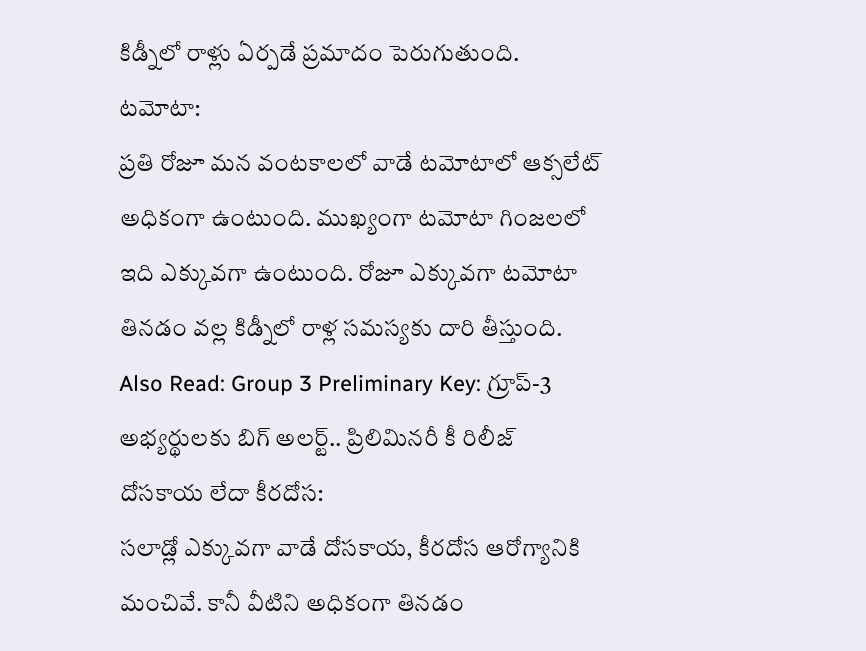కిడ్నీలో రాళ్లు ఏర్పడే ప్రమాదం పెరుగుతుంది.
టమోటా:
ప్రతి రోజూ మన వంటకాలలో వాడే టమోటాలో ఆక్సలేట్ అధికంగా ఉంటుంది. ముఖ్యంగా టమోటా గింజలలో ఇది ఎక్కువగా ఉంటుంది. రోజూ ఎక్కువగా టమోటా తినడం వల్ల కిడ్నీలో రాళ్ల సమస్యకు దారి తీస్తుంది.
Also Read: Group 3 Preliminary Key: గ్రూప్-3 అభ్యర్థులకు బిగ్ అలర్ట్.. ప్రిలిమినరీ కీ రిలీజ్
దోసకాయ లేదా కీరదోస:
సలాడ్లో ఎక్కువగా వాడే దోసకాయ, కీరదోస ఆరోగ్యానికి మంచివే. కానీ వీటిని అధికంగా తినడం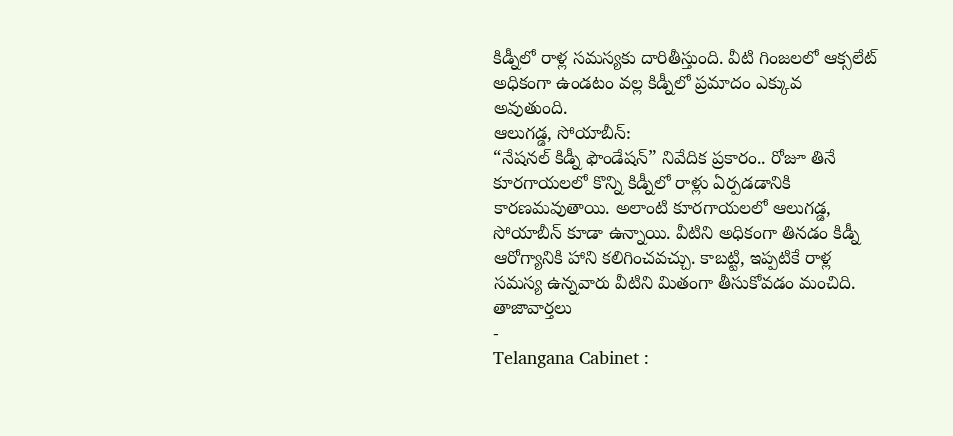కిడ్నీలో రాళ్ల సమస్యకు దారితీస్తుంది. వీటి గింజలలో ఆక్సలేట్ అధికంగా ఉండటం వల్ల కిడ్నీలో ప్రమాదం ఎక్కువ అవుతుంది.
ఆలుగడ్డ, సోయాబీన్:
“నేషనల్ కిడ్నీ ఫౌండేషన్” నివేదిక ప్రకారం.. రోజూ తినే కూరగాయలలో కొన్ని కిడ్నీలో రాళ్లు ఏర్పడడానికి కారణమవుతాయి. అలాంటి కూరగాయలలో ఆలుగడ్డ, సోయాబీన్ కూడా ఉన్నాయి. వీటిని అధికంగా తినడం కిడ్నీ ఆరోగ్యానికి హాని కలిగించవచ్చు. కాబట్టి, ఇప్పటికే రాళ్ల సమస్య ఉన్నవారు వీటిని మితంగా తీసుకోవడం మంచిది.
తాజావార్తలు
-
Telangana Cabinet :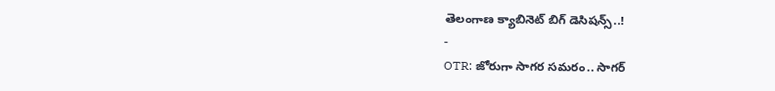తెలంగాణ క్యాబినెట్ బిగ్ డెసిషన్స్..!
-
OTR: జోరుగా సాగర సమరం.. సాగర్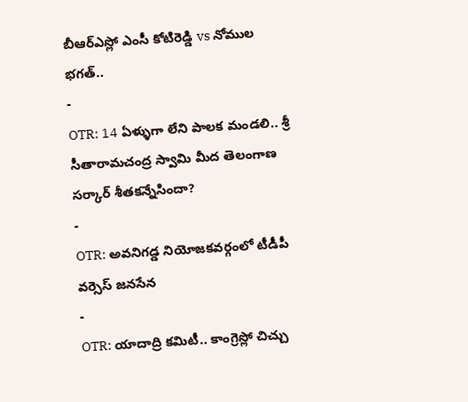బీఆర్ఎస్లో ఎంసీ కోటిరెడ్డి vs నోముల భగత్..
-
OTR: 14 ఏళ్ళుగా లేని పాలక మండలి.. శ్రీ సీతారామచంద్ర స్వామి మీద తెలంగాణ సర్కార్ శీతకన్నేసిందా?
-
OTR: అవనిగడ్డ నియోజకవర్గంలో టీడీపీ వర్సెస్ జనసేన
-
OTR: యాదాద్రి కమిటీ.. కాంగ్రెస్లో చిచ్చు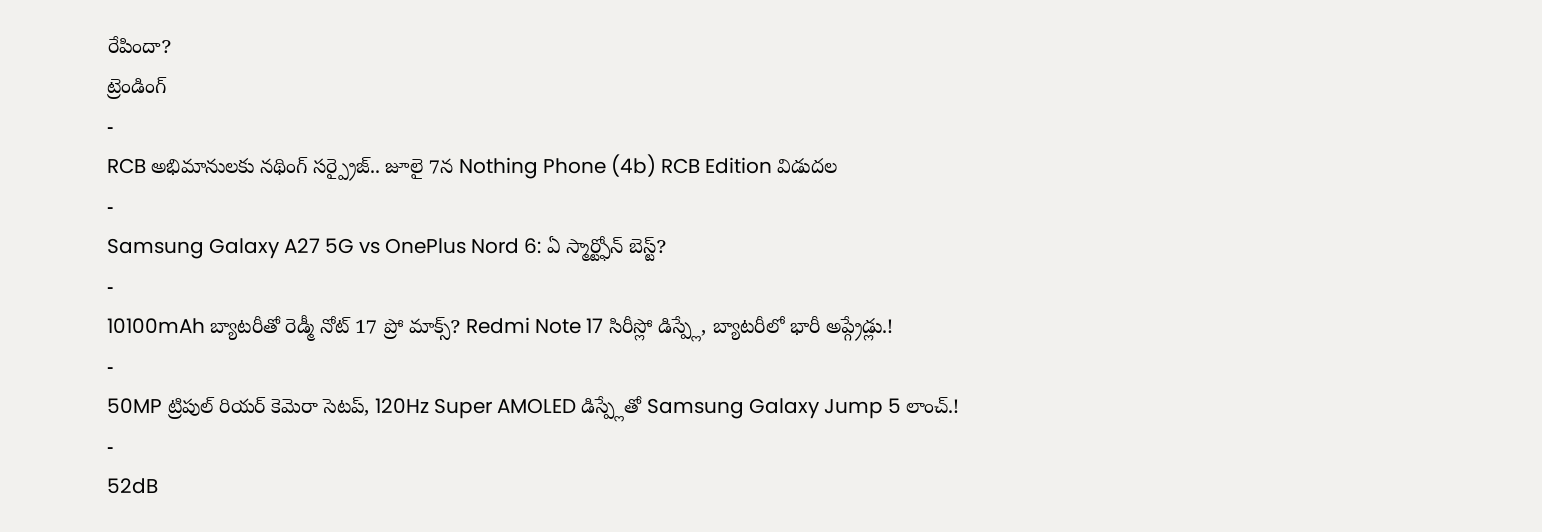రేపిందా?
ట్రెండింగ్
-
RCB అభిమానులకు నథింగ్ సర్ప్రైజ్.. జూలై 7న Nothing Phone (4b) RCB Edition విడుదల
-
Samsung Galaxy A27 5G vs OnePlus Nord 6: ఏ స్మార్ట్ఫోన్ బెస్ట్?
-
10100mAh బ్యాటరీతో రెడ్మీ నోట్ 17 ప్రో మాక్స్? Redmi Note 17 సిరీస్లో డిస్ప్లే, బ్యాటరీలో భారీ అప్గ్రేడ్లు.!
-
50MP ట్రిపుల్ రియర్ కెమెరా సెటప్, 120Hz Super AMOLED డిస్ప్లేతో Samsung Galaxy Jump 5 లాంచ్.!
-
52dB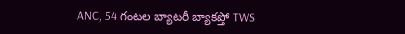ANC, 54 గంటల బ్యాటరీ బ్యాకప్తో TWS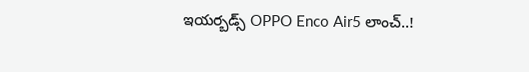ఇయర్బడ్స్ OPPO Enco Air5 లాంచ్..!